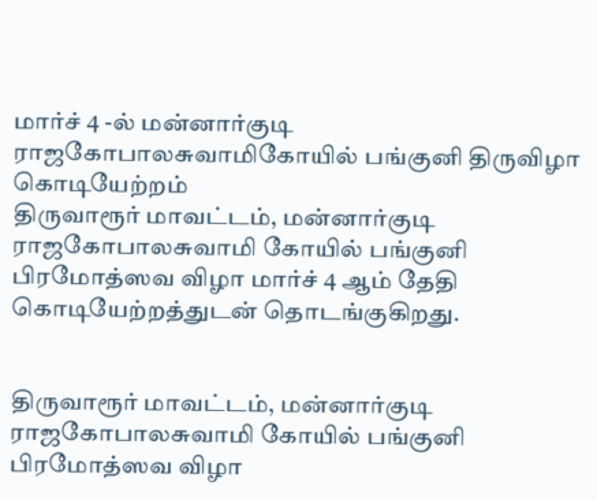மார்ச் 4 -ல் மன்னார்குடி ராஜகோபாலசுவாமிகோயில் பங்குனி திருவிழா கொடியேற்றம்
திருவாரூர் மாவட்டம், மன்னார்குடி ராஜகோபாலசுவாமி கோயில் பங்குனி பிரமோத்ஸவ விழா மார்ச் 4 ஆம் தேதி கொடியேற்றத்துடன் தொடங்குகிறது.


திருவாரூர் மாவட்டம், மன்னார்குடி ராஜகோபாலசுவாமி கோயில் பங்குனி பிரமோத்ஸவ விழா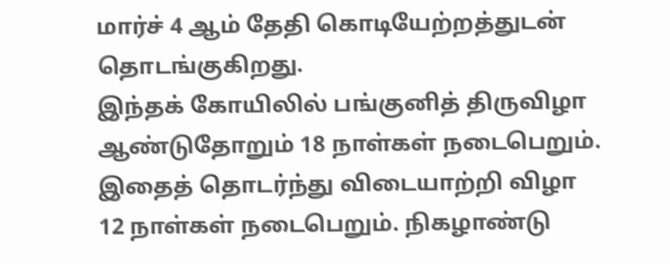மார்ச் 4 ஆம் தேதி கொடியேற்றத்துடன் தொடங்குகிறது.
இந்தக் கோயிலில் பங்குனித் திருவிழா ஆண்டுதோறும் 18 நாள்கள் நடைபெறும். இதைத் தொடர்ந்து விடையாற்றி விழா 12 நாள்கள் நடைபெறும். நிகழாண்டு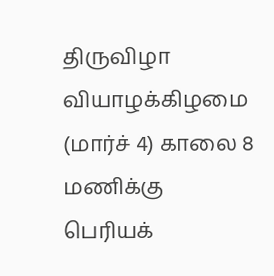திருவிழா வியாழக்கிழமை (மார்ச் 4) காலை 8 மணிக்கு பெரியக்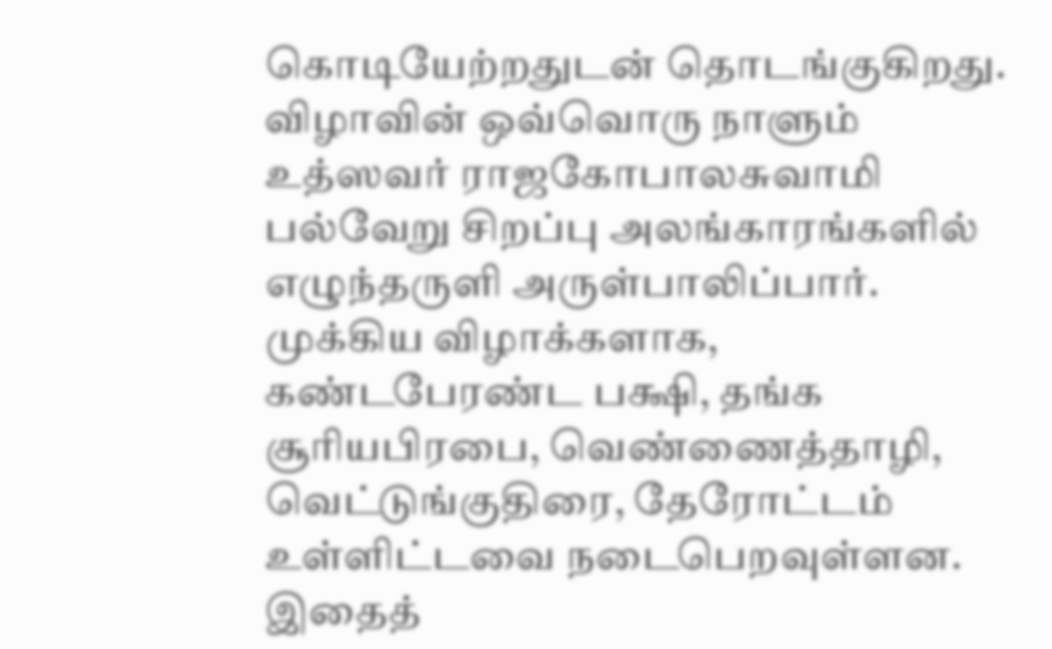கொடியேற்றதுடன் தொடங்குகிறது.
விழாவின் ஒவ்வொரு நாளும் உத்ஸவர் ராஜகோபாலசுவாமி பல்வேறு சிறப்பு அலங்காரங்களில் எழுந்தருளி அருள்பாலிப்பார். முக்கிய விழாக்களாக, கண்டபேரண்ட பக்ஷி, தங்க சூரியபிரபை, வெண்ணைத்தாழி, வெட்டுங்குதிரை, தேரோட்டம் உள்ளிட்டவை நடைபெறவுள்ளன.
இதைத்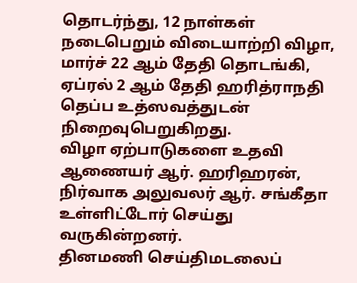தொடர்ந்து, 12 நாள்கள் நடைபெறும் விடையாற்றி விழா, மார்ச் 22 ஆம் தேதி தொடங்கி, ஏப்ரல் 2 ஆம் தேதி ஹரித்ராநதி தெப்ப உத்ஸவத்துடன் நிறைவுபெறுகிறது.
விழா ஏற்பாடுகளை உதவி ஆணையர் ஆர். ஹரிஹரன், நிர்வாக அலுவலர் ஆர். சங்கீதா உள்ளிட்டோர் செய்து வருகின்றனர்.
தினமணி செய்திமடலைப்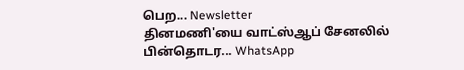பெற... Newsletter
தினமணி'யை வாட்ஸ்ஆப் சேனலில் பின்தொடர... WhatsApp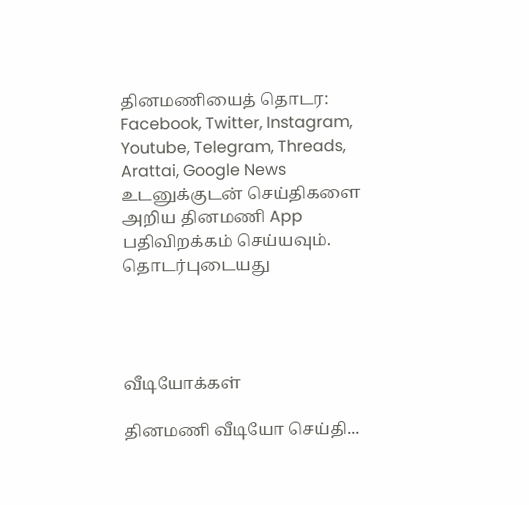தினமணியைத் தொடர: Facebook, Twitter, Instagram, Youtube, Telegram, Threads, Arattai, Google News
உடனுக்குடன் செய்திகளை அறிய தினமணி App பதிவிறக்கம் செய்யவும்.
தொடர்புடையது




வீடியோக்கள்

தினமணி வீடியோ செய்தி...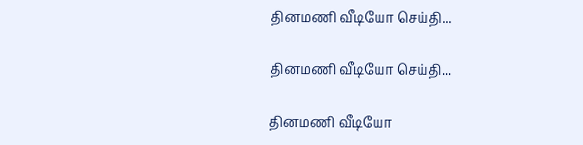தினமணி வீடியோ செய்தி...

தினமணி வீடியோ செய்தி...

தினமணி வீடியோ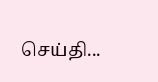செய்தி...